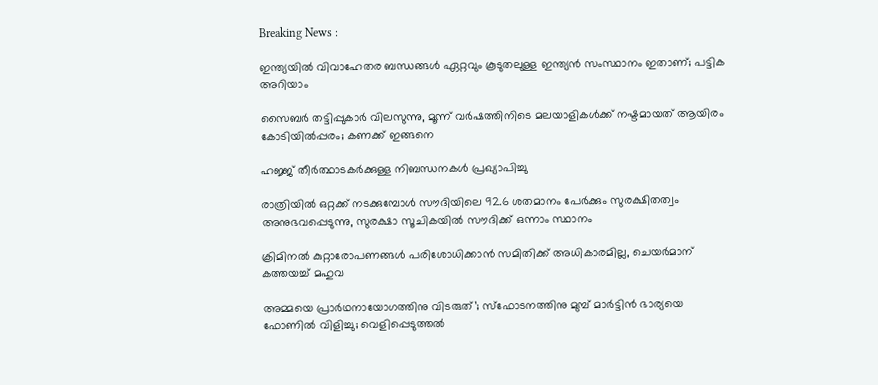Breaking News :

ഇന്ത്യയില്‍ വിവാഹേതര ബന്ധങ്ങള്‍ ഏറ്റവും കൂടുതലുള്ള ഇന്ത്യന്‍ സംസ്ഥാനം ഇതാണ്; പട്ടിക അറിയാം

സൈബര്‍ തട്ടിപ്പുകാര്‍ വിലസുന്നു, മൂന്ന് വര്‍ഷത്തിനിടെ മലയാളികള്‍ക്ക് നഷ്ടമായത് ആയിരം കോടിയില്‍പ്പരം; കണക്ക് ഇങ്ങനെ

ഹജ്ജ് തീർത്ഥാടകർക്കുള്ള നിബന്ധനകൾ പ്രഖ്യാപിച്ചു

രാത്രിയിൽ ഒറ്റക്ക് നടക്കുമ്പോൾ സൗദിയിലെ 92.6 ശതമാനം പേർക്കും സുരക്ഷിതത്വം അനുഭവപ്പെടുന്നു, സുരക്ഷാ സൂചികയിൽ സൗദിക്ക് ഒന്നാം സ്ഥാനം

ക്രിമിനല്‍ കുറ്റാരോപണങ്ങള്‍ പരിശോധിക്കാന്‍ സമിതിക്ക്‌ അധികാരമില്ല, ചെയര്‍മാന്‌ കത്തയച്ച് മഹുവ

അമ്മയെ പ്രാര്‍ഥനായോഗത്തിനു വിടരുത്’; സ്‌ഫോടനത്തിനു മുമ്പ് മാര്‍ട്ടിന്‍ ഭാര്യയെ ഫോണില്‍ വിളിച്ചു; വെളിപ്പെടുത്തല്‍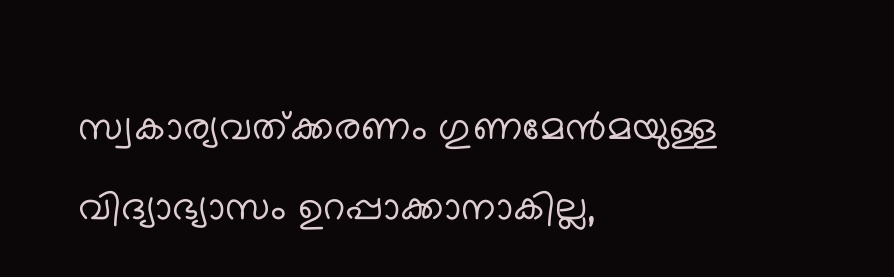സ്വകാര്യവത്ക്കരണം ഗുണമേൻമയുള്ള വിദ്യാഭ്യാസം ഉറപ്പാക്കാനാകില്ല,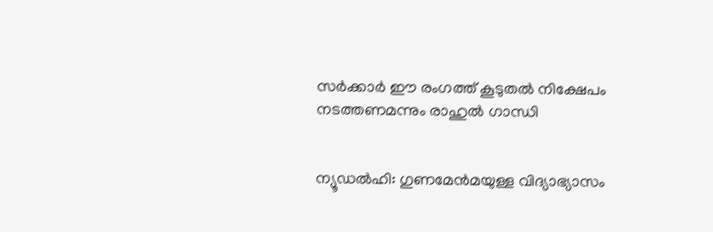സർക്കാർ ഈ രംഗത്ത് കൂടുതൽ നിക്ഷേപം നടത്തണമന്നും രാഹുൽ ഗാന്ധി


ന്യൂഡല്‍ഹി: ഗുണമേന്‍മയുള്ള വിദ്യാഭ്യാസം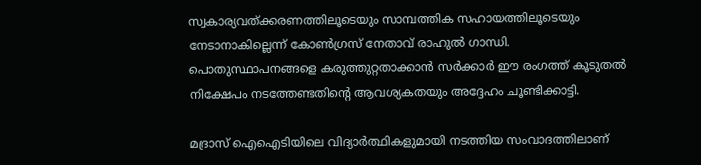സ്വകാര്യവത്ക്കരണത്തിലൂടെയും സാമ്പത്തിക സഹായത്തിലൂടെയും നേടാനാകില്ലെന്ന് കോണ്‍ഗ്രസ് നേതാവ് രാഹുല്‍ ഗാന്ധി. പൊതുസ്ഥാപനങ്ങളെ കരുത്തുറ്റതാക്കാന്‍ സര്‍ക്കാര്‍ ഈ രംഗത്ത് കൂടുതല്‍ നിക്ഷേപം നടത്തേണ്ടതിന്‍റെ ആവശ്യകതയും അദ്ദേഹം ചൂണ്ടിക്കാട്ടി.

മദ്രാസ് ഐഐടിയിലെ വിദ്യാര്‍ത്ഥികളുമായി നടത്തിയ സംവാദത്തിലാണ്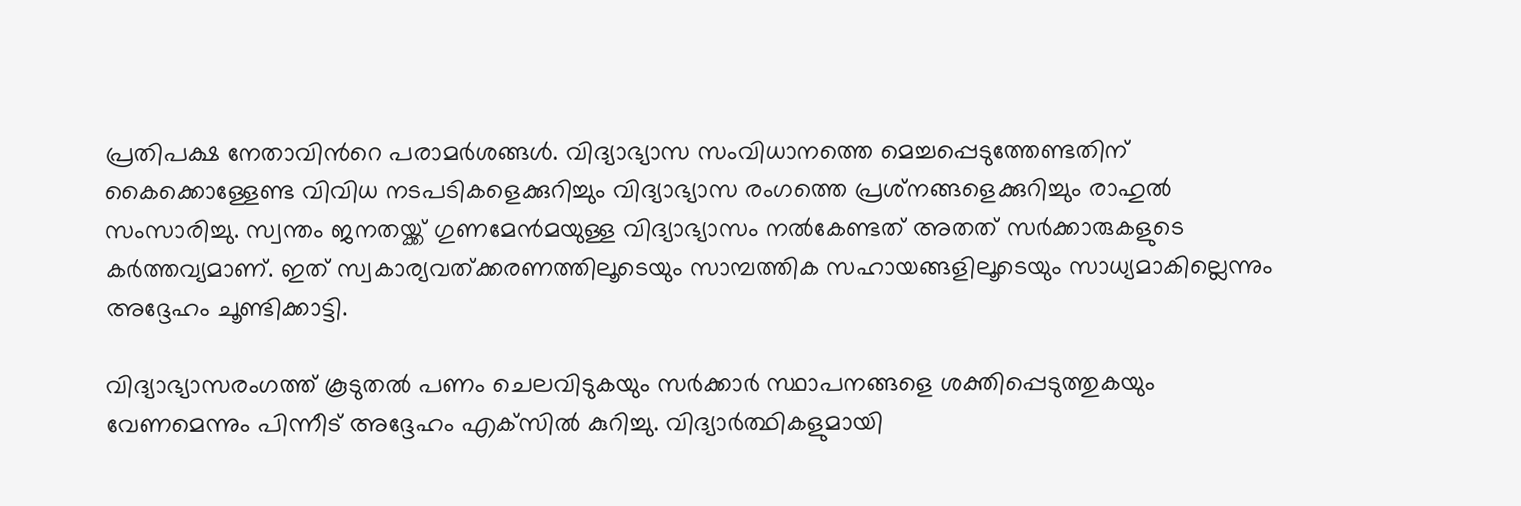പ്രതിപക്ഷ നേതാവിന്‍റെ പരാമര്‍ശങ്ങള്‍. വിദ്യാഭ്യാസ സംവിധാനത്തെ മെച്ചപ്പെടുത്തേണ്ടതിന് കൈക്കൊള്ളേണ്ട വിവിധ നടപടികളെക്കുറിച്ചും വിദ്യാഭ്യാസ രംഗത്തെ പ്രശ്‌നങ്ങളെക്കുറിച്ചും രാഹുല്‍ സംസാരിച്ചു. സ്വന്തം ജനതയ്ക്ക് ഗുണമേന്‍മയുള്ള വിദ്യാഭ്യാസം നല്‍കേണ്ടത് അതത് സര്‍ക്കാരുകളുടെ കര്‍ത്തവ്യമാണ്. ഇത് സ്വകാര്യവത്ക്കരണത്തിലൂടെയും സാമ്പത്തിക സഹായങ്ങളിലൂടെയും സാധ്യമാകില്ലെന്നും അദ്ദേഹം ചൂണ്ടിക്കാട്ടി.

വിദ്യാഭ്യാസരംഗത്ത് കൂടുതല്‍ പണം ചെലവിടുകയും സര്‍ക്കാര്‍ സ്ഥാപനങ്ങളെ ശക്തിപ്പെടുത്തുകയും വേണമെന്നും പിന്നീട് അദ്ദേഹം എക്‌സില്‍ കുറിച്ചു. വിദ്യാര്‍ത്ഥികളുമായി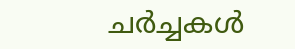ചര്‍ച്ചകള്‍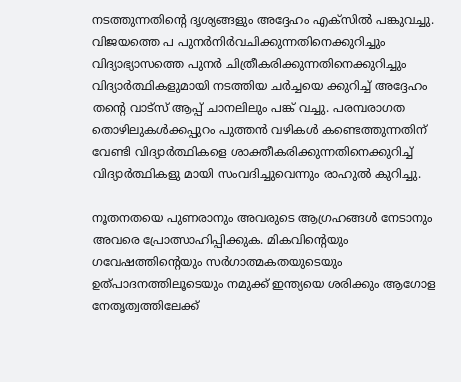നടത്തുന്നതിന്‍റെ ദൃശ്യങ്ങളും അദ്ദേഹം എക്‌സില്‍ പങ്കുവച്ചു. വിജയത്തെ പ പുനര്‍നിര്‍വചിക്കുന്നതിനെക്കുറിച്ചും വിദ്യാഭ്യാസത്തെ പുനര്‍ ചിത്രീകരിക്കുന്നതിനെക്കുറിച്ചും വിദ്യാര്‍ത്ഥികളുമായി നടത്തിയ ചര്‍ച്ചയെ ക്കുറിച്ച് അദ്ദേഹം തന്‍റെ വാട്‌സ് ആപ്പ് ചാനലിലും പങ്ക് വച്ചു. പരമ്പരാഗത തൊഴിലുകള്‍ക്കപ്പുറം പുത്തന്‍ വഴികള്‍ കണ്ടെത്തുന്നതിന് വേണ്ടി വിദ്യാര്‍ത്ഥികളെ ശാക്തീകരിക്കുന്നതിനെക്കുറിച്ച് വിദ്യാര്‍ത്ഥികളു മായി സംവദിച്ചുവെന്നും രാഹുല്‍ കുറിച്ചു.

നൂതനതയെ പുണരാനും അവരുടെ ആഗ്രഹങ്ങള്‍ നേടാനും അവരെ പ്രോത്സാഹിപ്പിക്കുക. മികവിന്‍റെയും ഗവേഷത്തിന്‍റെയും സര്‍ഗാത്മകതയുടെയും ഉത്പാദനത്തിലൂടെയും നമുക്ക് ഇന്ത്യയെ ശരിക്കും ആഗോള നേതൃത്വത്തിലേക്ക്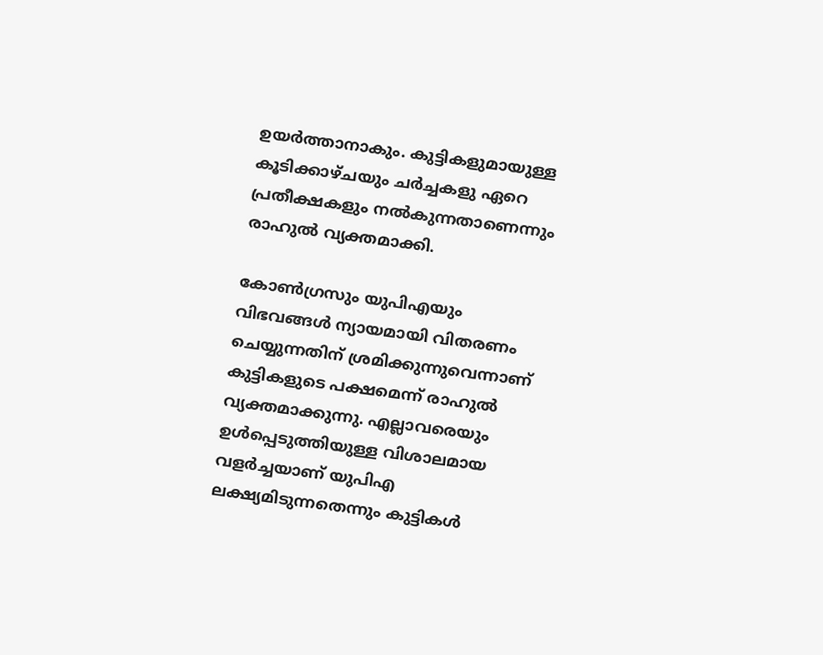ഉയര്‍ത്താനാകും. കുട്ടികളുമായുള്ള കൂടിക്കാഴ്‌ചയും ചര്‍ച്ചകളു ഏറെ പ്രതീക്ഷകളും നല്‍കുന്നതാണെന്നും രാഹുല്‍ വ്യക്തമാക്കി.

കോണ്‍ഗ്രസും യുപിഎയും വിഭവങ്ങള്‍ ന്യായമായി വിതരണം ചെയ്യുന്നതിന് ശ്രമിക്കുന്നുവെന്നാണ് കുട്ടികളുടെ പക്ഷമെന്ന് രാഹുല്‍ വ്യക്തമാക്കുന്നു. എല്ലാവരെയും ഉള്‍പ്പെടുത്തിയുള്ള വിശാലമായ വളര്‍ച്ചയാണ് യുപിഎ ലക്ഷ്യമിടുന്നതെന്നും കുട്ടികള്‍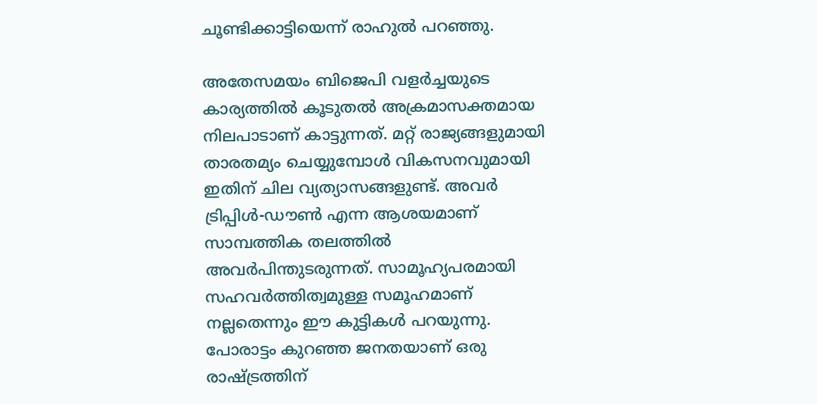ചൂണ്ടിക്കാട്ടിയെന്ന് രാഹുല്‍ പറഞ്ഞു.

അതേസമയം ബിജെപി വളര്‍ച്ചയുടെ കാര്യത്തില്‍ കൂടുതല്‍ അക്രമാസക്തമായ നിലപാടാണ് കാട്ടുന്നത്. മറ്റ് രാജ്യങ്ങളുമായി താരതമ്യം ചെയ്യുമ്പോള്‍ വികസനവുമായി ഇതിന് ചില വ്യത്യാസങ്ങളുണ്ട്. അവര്‍ ട്രിപ്പിള്‍-ഡൗണ്‍ എന്ന ആശയമാണ് സാമ്പത്തിക തലത്തില്‍ അവര്‍പിന്തുടരുന്നത്. സാമൂഹ്യപരമായി സഹവര്‍ത്തിത്വമുള്ള സമൂഹമാണ് നല്ലതെന്നും ഈ കുട്ടികള്‍ പറയുന്നു. പോരാട്ടം കുറഞ്ഞ ജനതയാണ് ഒരു രാഷ്‌ട്രത്തിന്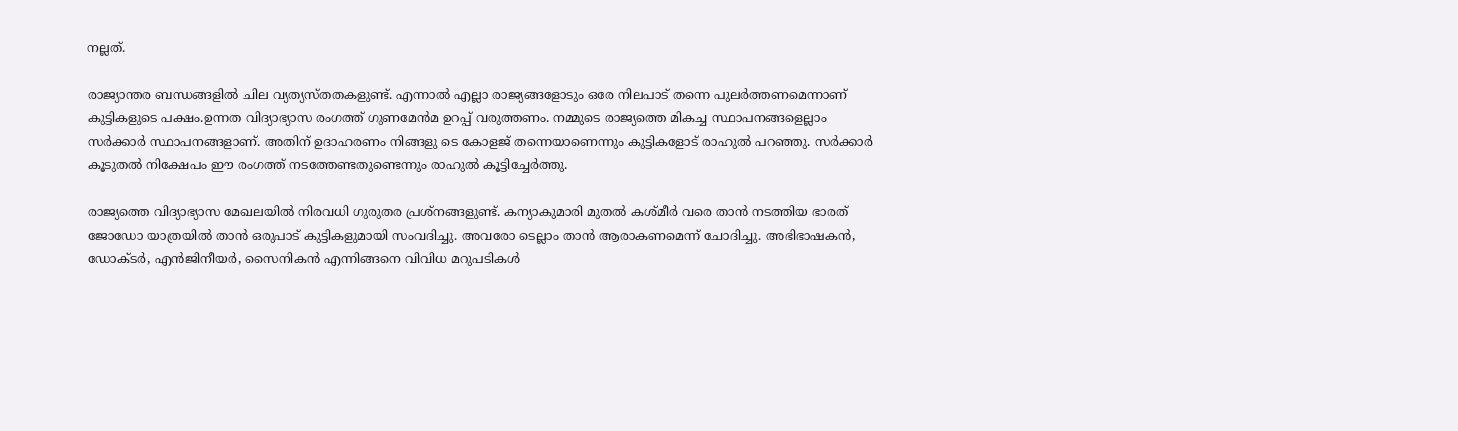നല്ലത്.

രാജ്യാന്തര ബന്ധങ്ങളില്‍ ചില വ്യത്യസ്‌തതകളുണ്ട്. എന്നാല്‍ എല്ലാ രാജ്യങ്ങളോടും ഒരേ നിലപാട് തന്നെ പുലര്‍ത്തണമെന്നാണ് കുട്ടികളുടെ പക്ഷം.ഉന്നത വിദ്യാഭ്യാസ രംഗത്ത് ഗുണമേന്‍മ ഉറപ്പ് വരുത്തണം. നമ്മുടെ രാജ്യത്തെ മികച്ച സ്ഥാപനങ്ങളെല്ലാം സര്‍ക്കാര്‍ സ്ഥാപനങ്ങളാണ്. അതിന് ഉദാഹരണം നിങ്ങളു ടെ കോളജ് തന്നെയാണെന്നും കുട്ടികളോട് രാഹുല്‍ പറഞ്ഞു. സര്‍ക്കാര്‍ കൂടുതല്‍ നിക്ഷേപം ഈ രംഗത്ത് നടത്തേണ്ടതുണ്ടെന്നും രാഹുല്‍ കൂട്ടിച്ചേര്‍ത്തു.

രാജ്യത്തെ വിദ്യാഭ്യാസ മേഖലയില്‍ നിരവധി ഗുരുതര പ്രശ്‌നങ്ങളുണ്ട്. കന്യാകുമാരി മുതല്‍ കശ്‌മീര്‍ വരെ താന്‍ നടത്തിയ ഭാരത് ജോഡോ യാത്രയില്‍ താന്‍ ഒരുപാട് കുട്ടികളുമായി സംവദിച്ചു. അവരോ ടെല്ലാം താന്‍ ആരാകണമെന്ന് ചോദിച്ചു. അഭിഭാഷകന്‍, ഡോക്‌ടര്‍, എന്‍ജിനീയര്‍, സൈനികന്‍ എന്നിങ്ങനെ വിവിധ മറുപടികള്‍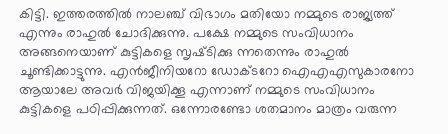കിട്ടി. ഇത്തരത്തില്‍ നാലഞ്ച് വിഭാഗം മതിയോ നമ്മുടെ രാജ്യത്ത് എന്നും രാഹുല്‍ ചോദിക്കുന്നു. പക്ഷേ നമ്മുടെ സംവിധാനം അങ്ങനെയാണ് കുട്ടികളെ സൃഷ്‌ടിക്കു ന്നതെന്നും രാഹുല്‍ ചൂണ്ടിക്കാട്ടുന്നു. എന്‍ജീനിയറോ ഡോക്‌ടറോ ഐഎഎസുകാരനോ ആയാലേ അവര്‍ വിജയിക്കൂ എന്നാണ് നമ്മുടെ സംവിധാനം കുട്ടികളെ പഠിപ്പിക്കുന്നത്. ഒന്നോരണ്ടോ ശതമാനം മാത്രം വരുന്ന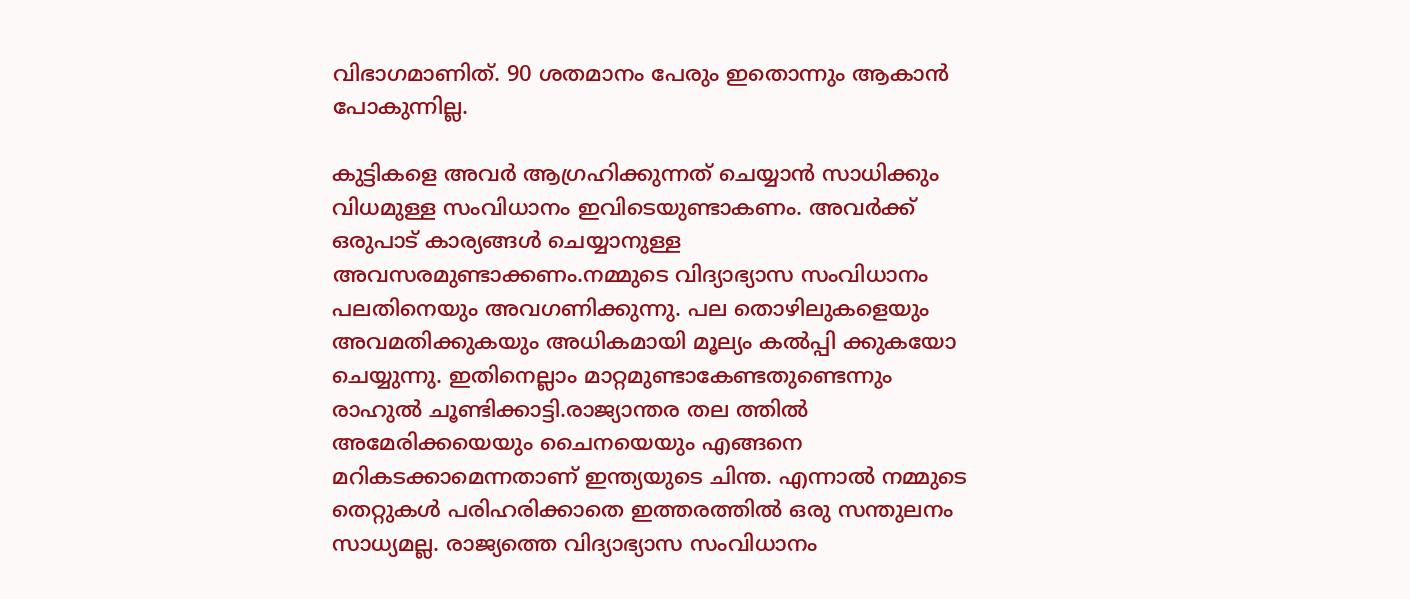വിഭാഗമാണിത്. 90 ശതമാനം പേരും ഇതൊന്നും ആകാന്‍ പോകുന്നില്ല.

കുട്ടികളെ അവര്‍ ആഗ്രഹിക്കുന്നത് ചെയ്യാന്‍ സാധിക്കും വിധമുള്ള സംവിധാനം ഇവിടെയുണ്ടാകണം. അവര്‍ക്ക് ഒരുപാട് കാര്യങ്ങള്‍ ചെയ്യാനുള്ള അവസരമുണ്ടാക്കണം.നമ്മുടെ വിദ്യാഭ്യാസ സംവിധാനം പലതിനെയും അവഗണിക്കുന്നു. പല തൊഴിലുകളെയും അവമതിക്കുകയും അധികമായി മൂല്യം കല്‍പ്പി ക്കുകയോ ചെയ്യുന്നു. ഇതിനെല്ലാം മാറ്റമുണ്ടാകേണ്ടതുണ്ടെന്നും രാഹുല്‍ ചൂണ്ടിക്കാട്ടി.രാജ്യാന്തര തല ത്തില്‍ അമേരിക്കയെയും ചൈനയെയും എങ്ങനെ മറികടക്കാമെന്നതാണ് ഇന്ത്യയുടെ ചിന്ത. എന്നാല്‍ നമ്മുടെ തെറ്റുകള്‍ പരിഹരിക്കാതെ ഇത്തരത്തില്‍ ഒരു സന്തുലനം സാധ്യമല്ല. രാജ്യത്തെ വിദ്യാഭ്യാസ സംവിധാനം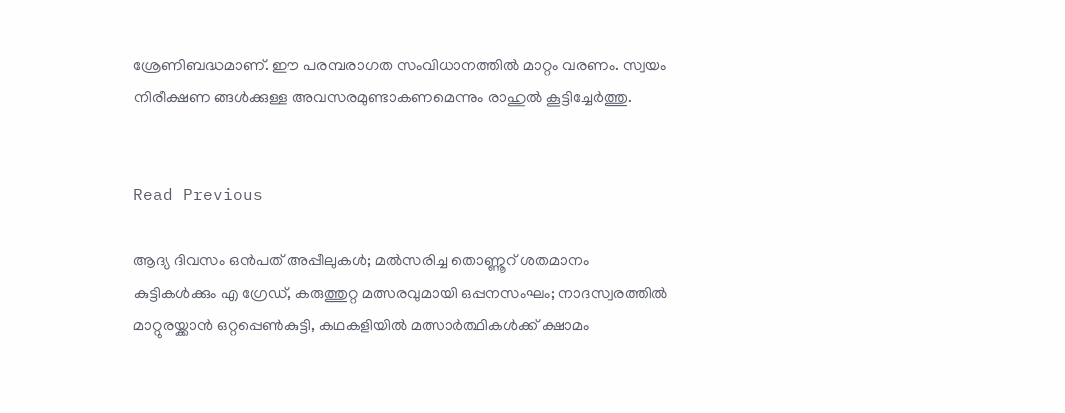ശ്രേണിബദ്ധമാണ്. ഈ പരമ്പരാഗത സംവിധാനത്തില്‍ മാറ്റം വരണം. സ്വയം നിരീക്ഷണ ങ്ങള്‍ക്കുള്ള അവസരമുണ്ടാകണമെന്നും രാഹുല്‍ കൂട്ടിച്ചേര്‍ത്തു.


Read Previous

ആദ്യ ദിവസം ഒൻപത് അപ്പീലുകൾ; മൽസരിച്ച തൊണ്ണൂറ് ശതമാനം കുട്ടികൾക്കും എ ഗ്രേഡ്, കരുത്തുറ്റ മത്സരവുമായി ഒപ്പനസംഘം; നാദസ്വരത്തില്‍ മാറ്റുരയ്ക്കാന്‍ ഒറ്റപ്പെണ്‍കുട്ടി, കഥകളിയില്‍ മത്സാര്‍ത്ഥികള്‍ക്ക് ക്ഷാമം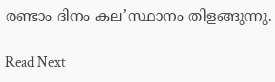രണ്ടാം ദിനം കല’സ്ഥാനം തിളങ്ങുന്നു.

Read Next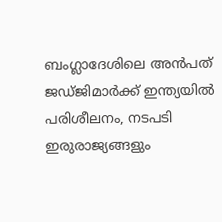ബംഗ്ലാദേശിലെ അൻപത് ജഡ്‌ജിമാർക്ക് ഇന്ത്യയിൽ പരിശീലനം, നടപടി ഇരുരാജ്യങ്ങളും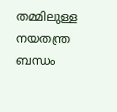തമ്മിലുള്ള നയതന്ത്ര ബന്ധം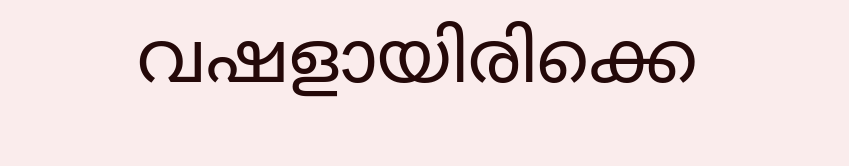വഷളായിരിക്കെ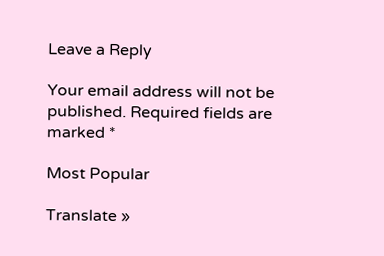Leave a Reply

Your email address will not be published. Required fields are marked *

Most Popular

Translate »